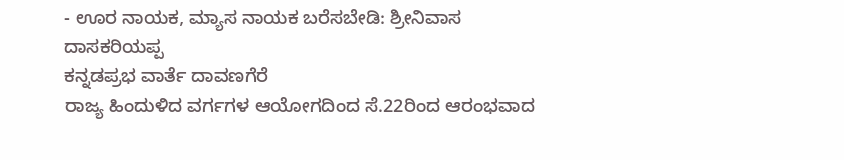- ಊರ ನಾಯಕ, ಮ್ಯಾಸ ನಾಯಕ ಬರೆಸಬೇಡಿ: ಶ್ರೀನಿವಾಸ ದಾಸಕರಿಯಪ್ಪ
ಕನ್ನಡಪ್ರಭ ವಾರ್ತೆ ದಾವಣಗೆರೆ
ರಾಜ್ಯ ಹಿಂದುಳಿದ ವರ್ಗಗಳ ಆಯೋಗದಿಂದ ಸೆ.22ರಿಂದ ಆರಂಭವಾದ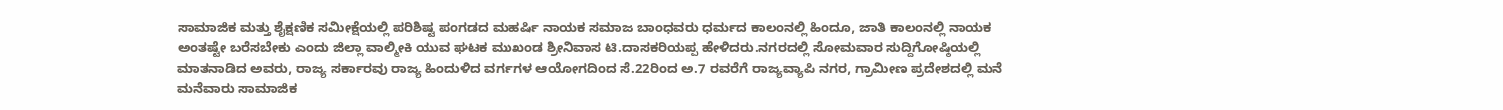ಸಾಮಾಜಿಕ ಮತ್ತು ಶೈಕ್ಷಣಿಕ ಸಮೀಕ್ಷೆಯಲ್ಲಿ ಪರಿಶಿಷ್ಟ ಪಂಗಡದ ಮಹರ್ಷಿ ನಾಯಕ ಸಮಾಜ ಬಾಂಧವರು ಧರ್ಮದ ಕಾಲಂನಲ್ಲಿ ಹಿಂದೂ, ಜಾತಿ ಕಾಲಂನಲ್ಲಿ ನಾಯಕ ಅಂತಷ್ಟೇ ಬರೆಸಬೇಕು ಎಂದು ಜಿಲ್ಲಾ ವಾಲ್ಮೀಕಿ ಯುವ ಘಟಕ ಮುಖಂಡ ಶ್ರೀನಿವಾಸ ಟಿ.ದಾಸಕರಿಯಪ್ಪ ಹೇಳಿದರು.ನಗರದಲ್ಲಿ ಸೋಮವಾರ ಸುದ್ದಿಗೋಷ್ಠಿಯಲ್ಲಿ ಮಾತನಾಡಿದ ಅವರು, ರಾಜ್ಯ ಸರ್ಕಾರವು ರಾಜ್ಯ ಹಿಂದುಳಿದ ವರ್ಗಗಳ ಆಯೋಗದಿಂದ ಸೆ.22ರಿಂದ ಅ.7 ರವರೆಗೆ ರಾಜ್ಯವ್ಯಾಪಿ ನಗರ, ಗ್ರಾಮೀಣ ಪ್ರದೇಶದಲ್ಲಿ ಮನೆ ಮನೆವಾರು ಸಾಮಾಜಿಕ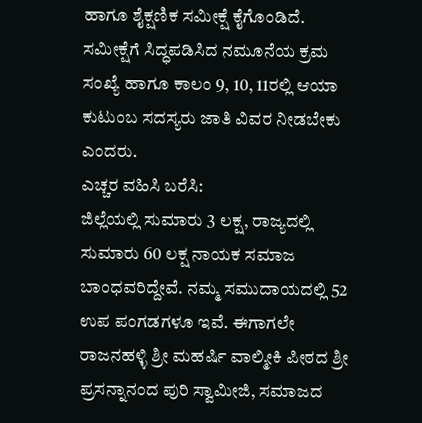ಹಾಗೂ ಶೈಕ್ಷಣಿಕ ಸಮೀಕ್ಷೆ ಕೈಗೊಂಡಿದೆ. ಸಮೀಕ್ಷೆಗೆ ಸಿದ್ಧಪಡಿಸಿದ ನಮೂನೆಯ ಕ್ರಮ ಸಂಖ್ಯೆ ಹಾಗೂ ಕಾಲಂ 9, 10, 11ರಲ್ಲಿ ಆಯಾ ಕುಟುಂಬ ಸದಸ್ಯರು ಜಾತಿ ವಿವರ ನೀಡಬೇಕು ಎಂದರು.
ಎಚ್ಚರ ವಹಿಸಿ ಬರೆಸಿ:
ಜಿಲ್ಲೆಯಲ್ಲಿ ಸುಮಾರು 3 ಲಕ್ಷ, ರಾಜ್ಯದಲ್ಲಿ ಸುಮಾರು 60 ಲಕ್ಷ ನಾಯಕ ಸಮಾಜ ಬಾಂಧವರಿದ್ದೇವೆ. ನಮ್ಮ ಸಮುದಾಯದಲ್ಲಿ 52 ಉಪ ಪಂಗಡಗಳೂ ಇವೆ. ಈಗಾಗಲೇ ರಾಜನಹಳ್ಳಿ ಶ್ರೀ ಮಹರ್ಷಿ ವಾಲ್ಮೀಕಿ ಪೀಠದ ಶ್ರೀ ಪ್ರಸನ್ನಾನಂದ ಪುರಿ ಸ್ವಾಮೀಜಿ, ಸಮಾಜದ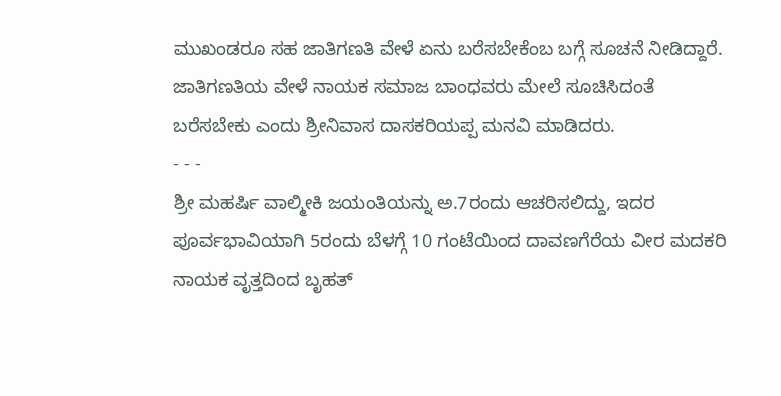ಮುಖಂಡರೂ ಸಹ ಜಾತಿಗಣತಿ ವೇಳೆ ಏನು ಬರೆಸಬೇಕೆಂಬ ಬಗ್ಗೆ ಸೂಚನೆ ನೀಡಿದ್ದಾರೆ. ಜಾತಿಗಣತಿಯ ವೇಳೆ ನಾಯಕ ಸಮಾಜ ಬಾಂಧವರು ಮೇಲೆ ಸೂಚಿಸಿದಂತೆ ಬರೆಸಬೇಕು ಎಂದು ಶ್ರೀನಿವಾಸ ದಾಸಕರಿಯಪ್ಪ ಮನವಿ ಮಾಡಿದರು.
- - -
ಶ್ರೀ ಮಹರ್ಷಿ ವಾಲ್ಮೀಕಿ ಜಯಂತಿಯನ್ನು ಅ.7ರಂದು ಆಚರಿಸಲಿದ್ದು, ಇದರ ಪೂರ್ವಭಾವಿಯಾಗಿ 5ರಂದು ಬೆಳಗ್ಗೆ 10 ಗಂಟೆಯಿಂದ ದಾವಣಗೆರೆಯ ವೀರ ಮದಕರಿ ನಾಯಕ ವೃತ್ತದಿಂದ ಬೃಹತ್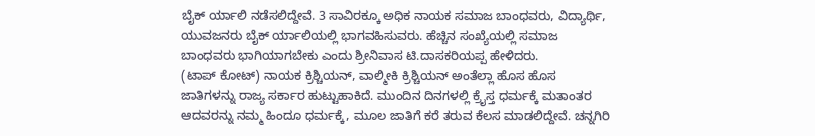ಬೈಕ್ ರ್ಯಾಲಿ ನಡೆಸಲಿದ್ದೇವೆ. 3 ಸಾವಿರಕ್ಕೂ ಅಧಿಕ ನಾಯಕ ಸಮಾಜ ಬಾಂಧವರು, ವಿದ್ಯಾರ್ಥಿ, ಯುವಜನರು ಬೈಕ್ ರ್ಯಾಲಿಯಲ್ಲಿ ಭಾಗವಹಿಸುವರು. ಹೆಚ್ಚಿನ ಸಂಖ್ಯೆಯಲ್ಲಿ ಸಮಾಜ ಬಾಂಧವರು ಭಾಗಿಯಾಗಬೇಕು ಎಂದು ಶ್ರೀನಿವಾಸ ಟಿ.ದಾಸಕರಿಯಪ್ಪ ಹೇಳಿದರು.
(ಟಾಪ್ ಕೋಟ್) ನಾಯಕ ಕ್ರಿಶ್ಚಿಯನ್, ವಾಲ್ಮೀಕಿ ಕ್ರಿಶ್ಚಿಯನ್ ಅಂತೆಲ್ಲಾ ಹೊಸ ಹೊಸ ಜಾತಿಗಳನ್ನು ರಾಜ್ಯ ಸರ್ಕಾರ ಹುಟ್ಟುಹಾಕಿದೆ. ಮುಂದಿನ ದಿನಗಳಲ್ಲಿ ಕ್ರೈಸ್ತ ಧರ್ಮಕ್ಕೆ ಮತಾಂತರ ಆದವರನ್ನು ನಮ್ಮ ಹಿಂದೂ ಧರ್ಮಕ್ಕೆ, ಮೂಲ ಜಾತಿಗೆ ಕರೆ ತರುವ ಕೆಲಸ ಮಾಡಲಿದ್ದೇವೆ. ಚನ್ನಗಿರಿ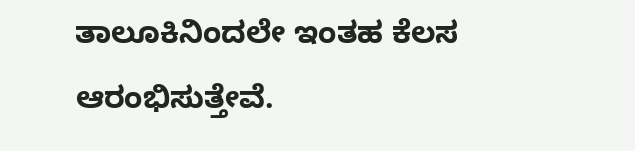ತಾಲೂಕಿನಿಂದಲೇ ಇಂತಹ ಕೆಲಸ ಆರಂಭಿಸುತ್ತೇವೆ.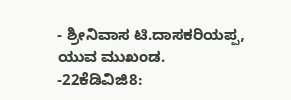- ಶ್ರೀನಿವಾಸ ಟಿ.ದಾಸಕರಿಯಪ್ಪ, ಯುವ ಮುಖಂಡ.
-22ಕೆಡಿವಿಜಿ8: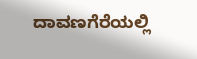ದಾವಣಗೆರೆಯಲ್ಲಿ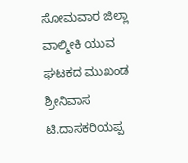ಸೋಮವಾರ ಜಿಲ್ಲಾ ವಾಲ್ಮೀಕಿ ಯುವ ಘಟಕದ ಮುಖಂಡ ಶ್ರೀನಿವಾಸ ಟಿ.ದಾಸಕರಿಯಪ್ಪ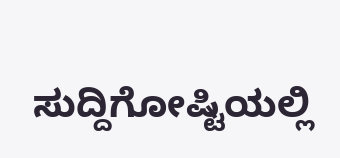ಸುದ್ದಿಗೋಷ್ಟಿಯಲ್ಲಿ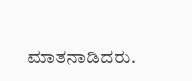ಮಾತನಾಡಿದರು.